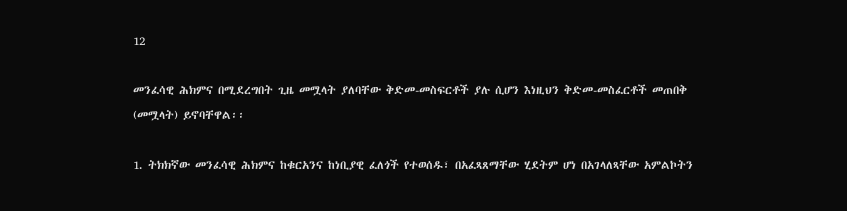12

መንፈሳዊ ሕክምና በሚደረግበት ጊዜ መሟላት ያለባቸው ቅድመ-መስፍርቶች ያሉ ሲሆን እነዚህን ቅድመ-መስፈርቶች መጠበቅ (መሟላት) ይኖባቸዋል፡፡

1. ትክክኛው መንፈሳዊ ሕክምና ከቁርአንና ከነቢያዊ ፈለጎች የተወሰዱ፣ በአፈጻጸማቸው ሂደትም ሆነ በአገላለጻቸው አምልኮትን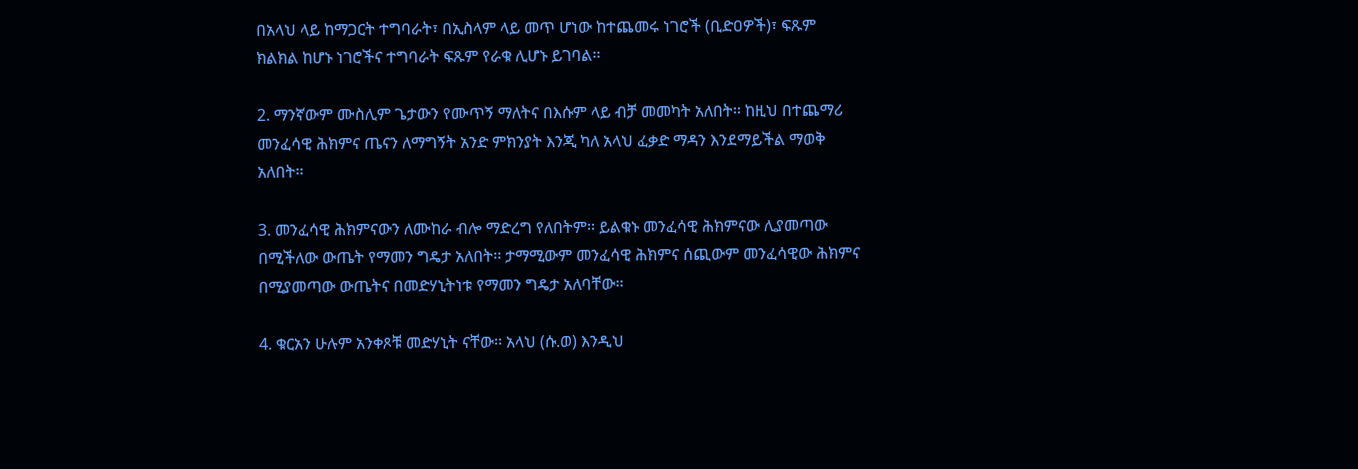በአላህ ላይ ከማጋርት ተግባራት፣ በኢስላም ላይ መጥ ሆነው ከተጨመሩ ነገሮች (ቢድዐዎች)፣ ፍጹም ክልክል ከሆኑ ነገሮችና ተግባራት ፍጹም የራቁ ሊሆኑ ይገባል፡፡

2. ማንኛውም ሙስሊም ጌታውን የሙጥኝ ማለትና በእሱም ላይ ብቻ መመካት አለበት፡፡ ከዚህ በተጨማሪ መንፈሳዊ ሕክምና ጤናን ለማግኝት አንድ ምክንያት እንጂ ካለ አላህ ፈቃድ ማዳን እንደማይችል ማወቅ አለበት፡፡

3. መንፈሳዊ ሕክምናውን ለሙከራ ብሎ ማድረግ የለበትም፡፡ ይልቁኑ መንፈሳዊ ሕክምናው ሊያመጣው በሚችለው ውጤት የማመን ግዴታ አለበት፡፡ ታማሚውም መንፈሳዊ ሕክምና ሰጪውም መንፈሳዊው ሕክምና በሚያመጣው ውጤትና በመድሃኒትነቱ የማመን ግዴታ አለባቸው፡፡

4. ቁርአን ሁሉም አንቀጾቹ መድሃኒት ናቸው፡፡ አላህ (ሱ.ወ) እንዲህ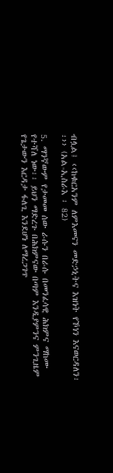ብሏል፤ ‹‹ከቁርአንም ለምእመናን መድኃኒትና እዝነት የኾነን እናወርዳለን፡፡›› (አል-ኢስራእ ፡ 82)

5. ማንኛውም የታመመ ሰው ራሱን በራሱ በመንፈሳዊ ሕክምና ማከሙ የተሻለ ነው፡፡ ይህን ማድረጉ በሕክምናው በጣም እንዲያምንና ምንጊዜም የጌታውን እርዳታ ፋለጊ እንደሆነ ለማረጋገጥ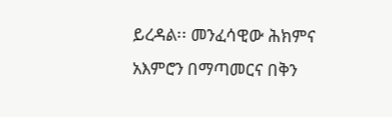ይረዳል፡፡ መንፈሳዊው ሕክምና አእምሮን በማጣመርና በቅን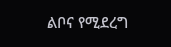ልቦና የሚደረግ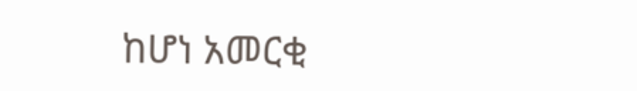ከሆነ አመርቂ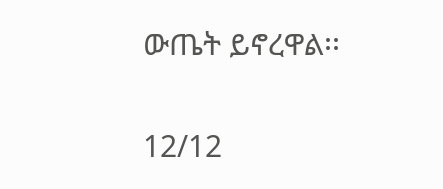ውጤት ይኖረዋል፡፡

12/12